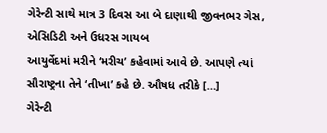ગેરેન્ટી સાથે માત્ર 3 દિવસ આ બે દાણાથી જીવનભર ગેસ, એસિડિટી અને ઉધરસ ગાયબ
આયુર્વેદમાં મરીને ‘મરીચ’ કહેવામાં આવે છે. આપણે ત્યાં સૌરાષ્ટ્રના તેને ‘તીખા’ કહે છે. ઔષધ તરીકે […]
ગેરેન્ટી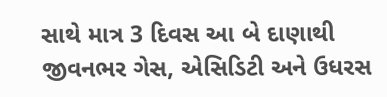સાથે માત્ર 3 દિવસ આ બે દાણાથી જીવનભર ગેસ, એસિડિટી અને ઉધરસ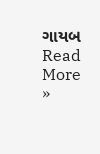ગાયબ Read More »